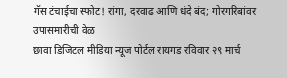गॅस टंचाईचा स्फोट! रांगा, दरवाढ आणि धंदे बंद; गोरगरिबांवर उपासमारीची वेळ
छावा डिजिटल मीडिया न्यूज पोर्टल रायगड रविवार २९ मार्च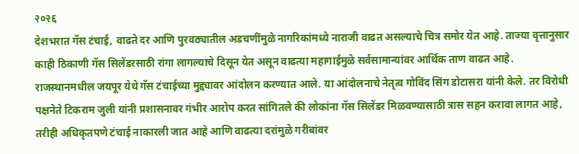२०२६
देशभरात गॅस टंचाई, वाढते दर आणि पुरवठ्यातील अडचणींमुळे नागरिकांमध्ये नाराजी वाढत असल्याचे चित्र समोर येत आहे. ताज्या वृत्तानुसार काही ठिकाणी गॅस सिलेंडरसाठी रांगा लागल्याचे दिसून येत असून वाढत्या महागाईमुळे सर्वसामान्यांवर आर्थिक ताण वाढत आहे.
राजस्थानमधील जयपूर येथे गॅस टंचाईच्या मुद्द्यावर आंदोलन करण्यात आले. या आंदोलनाचे नेतृत्व गोविंद सिंग डोटासरा यांनी केले. तर विरोधी पक्षनेते टिकराम जुली यांनी प्रशासनावर गंभीर आरोप करत सांगितले की लोकांना गॅस सिलेंडर मिळवण्यासाठी त्रास सहन करावा लागत आहे, तरीही अधिकृतपणे टंचाई नाकारली जात आहे आणि वाढत्या दरांमुळे गरीबांवर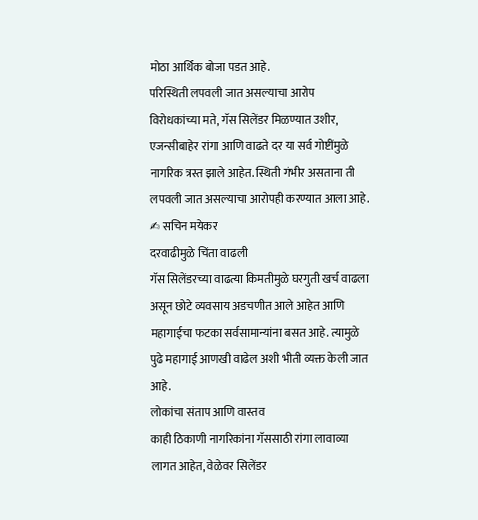मोठा आर्थिक बोजा पडत आहे.
परिस्थिती लपवली जात असल्याचा आरोप
विरोधकांच्या मते, गॅस सिलेंडर मिळण्यात उशीर, एजन्सीबाहेर रांगा आणि वाढते दर या सर्व गोष्टींमुळे नागरिक त्रस्त झाले आहेत. स्थिती गंभीर असताना ती लपवली जात असल्याचा आरोपही करण्यात आला आहे.
✍ सचिन मयेकर
दरवाढीमुळे चिंता वाढली
गॅस सिलेंडरच्या वाढत्या किमतीमुळे घरगुती खर्च वाढला असून छोटे व्यवसाय अडचणीत आले आहेत आणि महागाईचा फटका सर्वसामान्यांना बसत आहे. त्यामुळे पुढे महागाई आणखी वाढेल अशी भीती व्यक्त केली जात आहे.
लोकांचा संताप आणि वास्तव
काही ठिकाणी नागरिकांना गॅससाठी रांगा लावाव्या लागत आहेत, वेळेवर सिलेंडर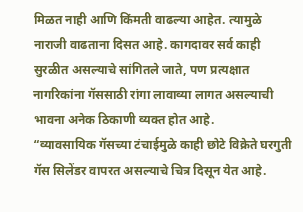मिळत नाही आणि किंमती वाढल्या आहेत. त्यामुळे नाराजी वाढताना दिसत आहे. कागदावर सर्व काही सुरळीत असल्याचे सांगितले जाते, पण प्रत्यक्षात नागरिकांना गॅससाठी रांगा लावाव्या लागत असल्याची भावना अनेक ठिकाणी व्यक्त होत आहे.
“व्यावसायिक गॅसच्या टंचाईमुळे काही छोटे विक्रेते घरगुती गॅस सिलेंडर वापरत असल्याचे चित्र दिसून येत आहे.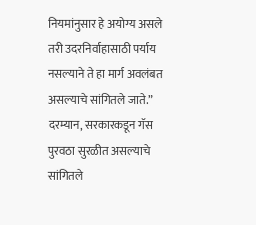नियमांनुसार हे अयोग्य असले तरी उदरनिर्वाहासाठी पर्याय नसल्याने ते हा मार्ग अवलंबत असल्याचे सांगितले जाते.”
दरम्यान, सरकारकडून गॅस पुरवठा सुरळीत असल्याचे सांगितले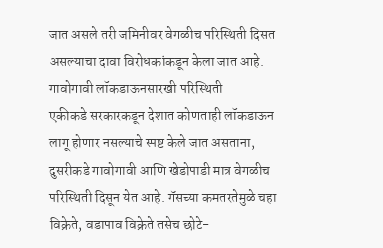जात असले तरी जमिनीवर वेगळीच परिस्थिती दिसत असल्याचा दावा विरोधकांकडून केला जात आहे.
गावोगावी लॉकडाऊनसारखी परिस्थिती
एकीकडे सरकारकडून देशात कोणताही लॉकडाऊन लागू होणार नसल्याचे स्पष्ट केले जात असताना, दुसरीकडे गावोगावी आणि खेडोपाडी मात्र वेगळीच परिस्थिती दिसून येत आहे. गॅसच्या कमतरतेमुळे चहा विक्रेते, वडापाव विक्रेते तसेच छोटे-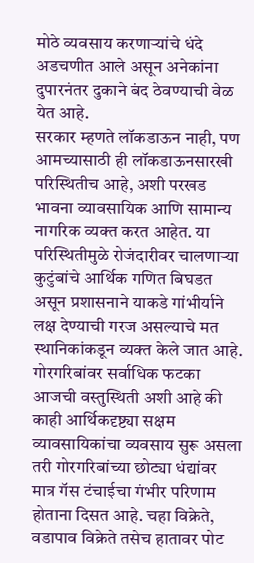मोठे व्यवसाय करणाऱ्यांचे धंदे अडचणीत आले असून अनेकांना दुपारनंतर दुकाने बंद ठेवण्याची वेळ येत आहे.
सरकार म्हणते लॉकडाऊन नाही, पण आमच्यासाठी ही लॉकडाऊनसारखी परिस्थितीच आहे, अशी परखड भावना व्यावसायिक आणि सामान्य नागरिक व्यक्त करत आहेत. या परिस्थितीमुळे रोजंदारीवर चालणाऱ्या कुटुंबांचे आर्थिक गणित बिघडत असून प्रशासनाने याकडे गांभीर्याने लक्ष देण्याची गरज असल्याचे मत स्थानिकांकडून व्यक्त केले जात आहे.
गोरगरिबांवर सर्वाधिक फटका
आजची वस्तुस्थिती अशी आहे की काही आर्थिकदृष्ट्या सक्षम व्यावसायिकांचा व्यवसाय सुरू असला तरी गोरगरिबांच्या छोट्या धंद्यांवर मात्र गॅस टंचाईचा गंभीर परिणाम होताना दिसत आहे. चहा विक्रेते, वडापाव विक्रेते तसेच हातावर पोट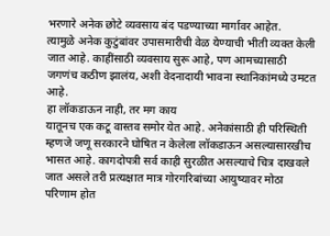भरणारे अनेक छोटे व्यवसाय बंद पडण्याच्या मार्गावर आहेत.
त्यामुळे अनेक कुटुंबांवर उपासमारीची वेळ येण्याची भीती व्यक्त केली जात आहे. काहींसाठी व्यवसाय सुरू आहे, पण आमच्यासाठी जगणंच कठीण झालंय, अशी वेदनादायी भावना स्थानिकांमध्ये उमटत आहे.
हा लॉकडाऊन नाही, तर मग काय
यातूनच एक कटू वास्तव समोर येत आहे. अनेकांसाठी ही परिस्थिती म्हणजे जणू सरकारने घोषित न केलेला लॉकडाऊन असल्यासारखीच भासत आहे. कागदोपत्री सर्व काही सुरळीत असल्याचे चित्र दाखवले जात असले तरी प्रत्यक्षात मात्र गोरगरिबांच्या आयुष्यावर मोठा परिणाम होत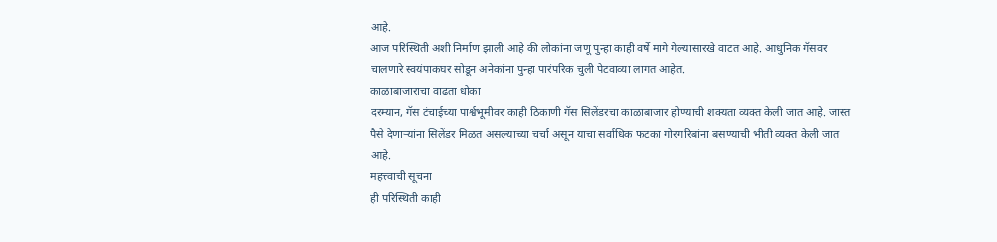आहे.
आज परिस्थिती अशी निर्माण झाली आहे की लोकांना जणू पुन्हा काही वर्षे मागे गेल्यासारखे वाटत आहे. आधुनिक गॅसवर चालणारे स्वयंपाकघर सोडून अनेकांना पुन्हा पारंपरिक चुली पेटवाव्या लागत आहेत.
काळाबाजाराचा वाढता धोका
दरम्यान, गॅस टंचाईच्या पार्श्वभूमीवर काही ठिकाणी गॅस सिलेंडरचा काळाबाजार होण्याची शक्यता व्यक्त केली जात आहे. जास्त पैसे देणाऱ्यांना सिलेंडर मिळत असल्याच्या चर्चा असून याचा सर्वाधिक फटका गोरगरिबांना बसण्याची भीती व्यक्त केली जात आहे.
महत्त्वाची सूचना
ही परिस्थिती काही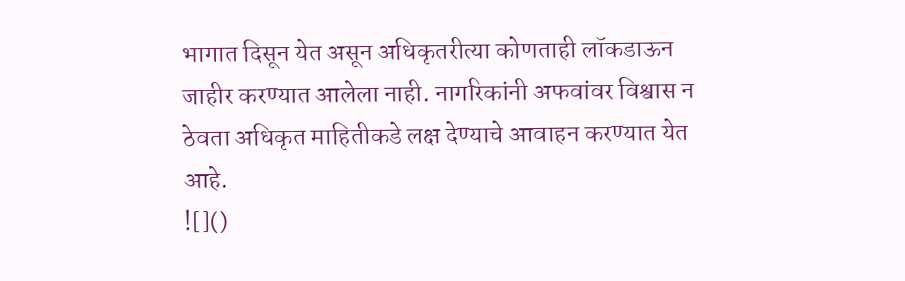भागात दिसून येत असून अधिकृतरीत्या कोणताही लॉकडाऊन जाहीर करण्यात आलेला नाही. नागरिकांनी अफवांवर विश्वास न ठेवता अधिकृत माहितीकडे लक्ष देण्याचे आवाहन करण्यात येत आहे.
![]()